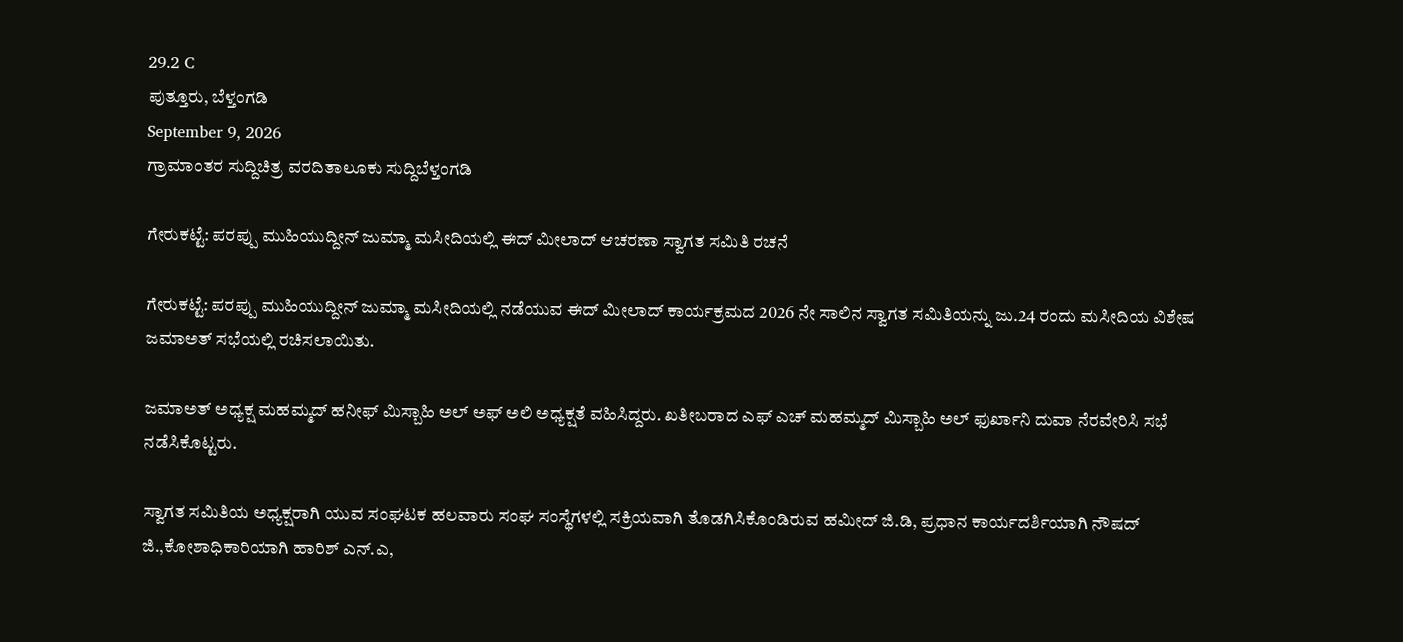29.2 C
ಪುತ್ತೂರು, ಬೆಳ್ತಂಗಡಿ
September 9, 2026
ಗ್ರಾಮಾಂತರ ಸುದ್ದಿಚಿತ್ರ ವರದಿತಾಲೂಕು ಸುದ್ದಿಬೆಳ್ತಂಗಡಿ

ಗೇರುಕಟ್ಟೆ: ಪರಪ್ಪು ಮುಹಿಯುದ್ದೀನ್ ಜುಮ್ಮಾ ಮಸೀದಿಯಲ್ಲಿ ಈದ್ ಮೀಲಾದ್ ಆಚರಣಾ ಸ್ವಾಗತ ಸಮಿತಿ ರಚನೆ

ಗೇರುಕಟ್ಟೆ: ಪರಪ್ಪು ಮುಹಿಯುದ್ದೀನ್ ಜುಮ್ಮಾ ಮಸೀದಿಯಲ್ಲಿ ನಡೆಯುವ ಈದ್ ಮೀಲಾದ್ ಕಾರ್ಯಕ್ರಮದ 2026 ನೇ ಸಾಲಿನ ಸ್ವಾಗತ ಸಮಿತಿಯನ್ನು ಜು.24 ರಂದು ಮಸೀದಿಯ ವಿಶೇಷ ಜಮಾಅತ್ ಸಭೆಯಲ್ಲಿ ರಚಿಸಲಾಯಿತು.

ಜಮಾಅತ್ ಅಧ್ಯಕ್ಷ ಮಹಮ್ಮದ್ ಹನೀಫ್ ಮಿಸ್ಬಾಹಿ ಅಲ್ ಅಫ್ ಅಲಿ ಅಧ್ಯಕ್ಷತೆ ವಹಿಸಿದ್ದರು. ಖತೀಬರಾದ ಎಫ್ ಎಚ್ ಮಹಮ್ಮದ್ ಮಿಸ್ಬಾಹಿ ಅಲ್ ಫುರ್ಖಾನಿ ದುವಾ ನೆರವೇರಿಸಿ ಸಭೆ ನಡೆಸಿಕೊಟ್ಟರು.

ಸ್ವಾಗತ ಸಮಿತಿಯ ಅಧ್ಯಕ್ಷರಾಗಿ ಯುವ ಸಂಘಟಕ ಹಲವಾರು ಸಂಘ ಸಂಸ್ಥೆಗಳಲ್ಲಿ ಸಕ್ರಿಯವಾಗಿ ತೊಡಗಿಸಿಕೊಂಡಿರುವ ಹಮೀದ್ ಜಿ.ಡಿ, ಪ್ರಧಾನ ಕಾರ್ಯದರ್ಶಿಯಾಗಿ ನೌಷದ್ ಜಿ.,ಕೋಶಾಧಿಕಾರಿಯಾಗಿ ಹಾರಿಶ್ ಎನ್.ಎ,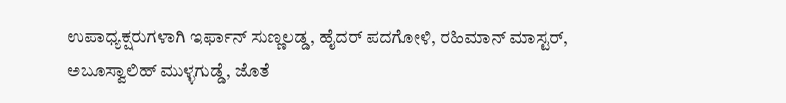ಉಪಾಧ್ಯಕ್ಷರುಗಳಾಗಿ ಇರ್ಫಾನ್ ಸುಣ್ಣಲಡ್ಡ, ಹೈದರ್ ಪದಗೋಳಿ, ರಹಿಮಾನ್ ಮಾಸ್ಟರ್, ಅಬೂಸ್ವಾಲಿಹ್ ಮುಳ್ಳಗುಡ್ಡೆ, ಜೊತೆ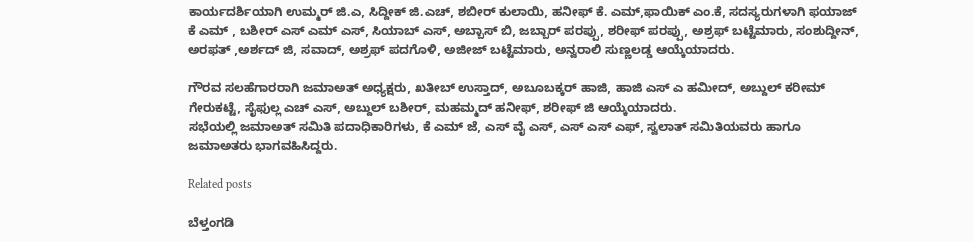ಕಾರ್ಯದರ್ಶಿಯಾಗಿ ಉಮ್ಮರ್ ಜಿ.ಎ, ಸಿದ್ದೀಕ್ ಜಿ.ಎಚ್, ಶಬೀರ್ ಕುಲಾಯಿ, ಹನೀಫ್ ಕೆ. ಎಮ್,ಫಾಯಿಕ್ ಎಂ.ಕೆ, ಸದಸ್ಯರುಗಳಾಗಿ ಫಯಾಜ್ ಕೆ ಎಮ್ , ಬಶೀರ್ ಎಸ್ ಎಮ್ ಎಸ್, ಸಿಯಾಬ್ ಎಸ್, ಅಬ್ಬಾಸ್ ಬಿ, ಜಬ್ಬಾರ್ ಪರಪ್ಪು, ಶರೀಫ್ ಪರಪ್ಪು, ಅಶ್ರಫ್ ಬಟ್ಟೆಮಾರು, ಸಂಶುದ್ದೀನ್, ಅರಫತ್ ,ಅರ್ಶದ್ ಜಿ, ಸವಾದ್, ಅಶ್ರಫ್ ಪದಗೊಳಿ, ಅಜೀಜ್ ಬಟ್ಟೆಮಾರು, ಅನ್ವರಾಲಿ ಸುಣ್ಣಲಡ್ಡ ಆಯ್ಕೆಯಾದರು.

ಗೌರವ ಸಲಹೆಗಾರರಾಗಿ ಜಮಾಅತ್ ಅಧ್ಯಕ್ಷರು, ಖತೀಬ್ ಉಸ್ತಾದ್, ಅಬೂಬಕ್ಕರ್ ಹಾಜಿ, ಹಾಜಿ ಎಸ್ ಎ ಹಮೀದ್, ಅಬ್ದುಲ್ ಕರೀಮ್ ಗೇರುಕಟ್ಟೆ, ಸೈಫುಲ್ಲ ಎಚ್ ಎಸ್, ಅಬ್ದುಲ್ ಬಶೀರ್, ಮಹಮ್ಮದ್ ಹನೀಫ್, ಶರೀಫ್ ಜಿ ಆಯ್ಕೆಯಾದರು.
ಸಭೆಯಲ್ಲಿ ಜಮಾಅತ್ ಸಮಿತಿ ಪದಾಧಿಕಾರಿಗಳು, ಕೆ ಎಮ್ ಜೆ, ಎಸ್ ವೈ ಎಸ್, ಎಸ್ ಎಸ್ ಎಫ್, ಸ್ವಲಾತ್ ಸಮಿತಿಯವರು ಹಾಗೂ ಜಮಾಅತರು ಭಾಗವಹಿಸಿದ್ದರು.

Related posts

ಬೆಳ್ತಂಗಡಿ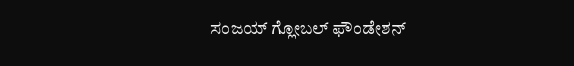ಸಂಜಯ್ ಗ್ಲೋಬಲ್ ಫೌಂಡೇಶನ್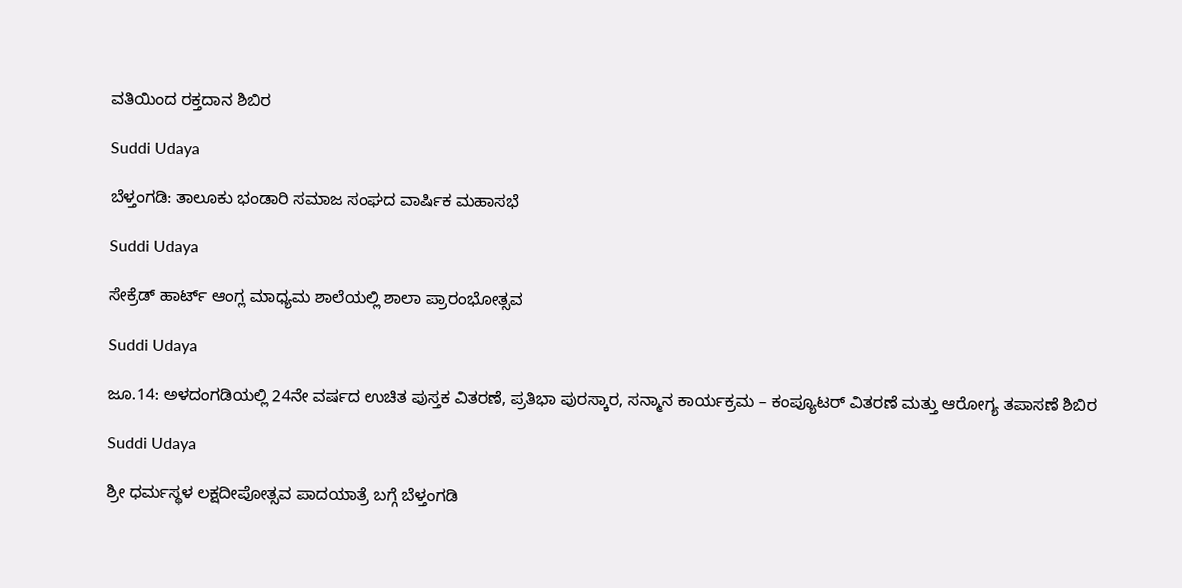ವತಿಯಿಂದ ರಕ್ತದಾನ ಶಿಬಿರ

Suddi Udaya

ಬೆಳ್ತಂಗಡಿ: ತಾಲೂಕು ಭಂಡಾರಿ ಸಮಾಜ ಸಂಘದ ವಾರ್ಷಿಕ ಮಹಾಸಭೆ

Suddi Udaya

ಸೇಕ್ರೆಡ್ ಹಾರ್ಟ್ ಆಂಗ್ಲ ಮಾಧ್ಯಮ ಶಾಲೆಯಲ್ಲಿ ಶಾಲಾ ಪ್ರಾರಂಭೋತ್ಸವ

Suddi Udaya

ಜೂ.14: ಅಳದಂಗಡಿಯಲ್ಲಿ 24ನೇ ವರ್ಷದ ಉಚಿತ ಪುಸ್ತಕ ವಿತರಣೆ, ಪ್ರತಿಭಾ ಪುರಸ್ಕಾರ, ಸನ್ಮಾನ ಕಾರ್ಯಕ್ರಮ – ಕಂಪ್ಯೂಟರ್ ವಿತರಣೆ ಮತ್ತು ಆರೋಗ್ಯ ತಪಾಸಣೆ ಶಿಬಿರ

Suddi Udaya

ಶ್ರೀ ಧರ್ಮಸ್ಥಳ ಲಕ್ಷದೀಪೋತ್ಸವ ಪಾದಯಾತ್ರೆ ಬಗ್ಗೆ ಬೆಳ್ತಂಗಡಿ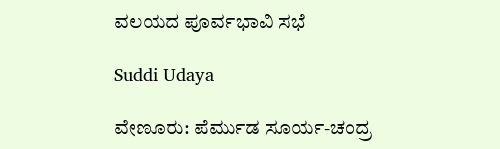ವಲಯದ ಪೂರ್ವಭಾವಿ ಸಭೆ

Suddi Udaya

ವೇಣೂರು: ಪೆರ್ಮುಡ ಸೂರ್ಯ-ಚಂದ್ರ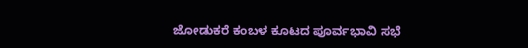ಜೋಡುಕರೆ ಕಂಬಳ ಕೂಟದ ಪೂರ್ವಭಾವಿ ಸಭೆ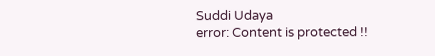Suddi Udaya
error: Content is protected !!